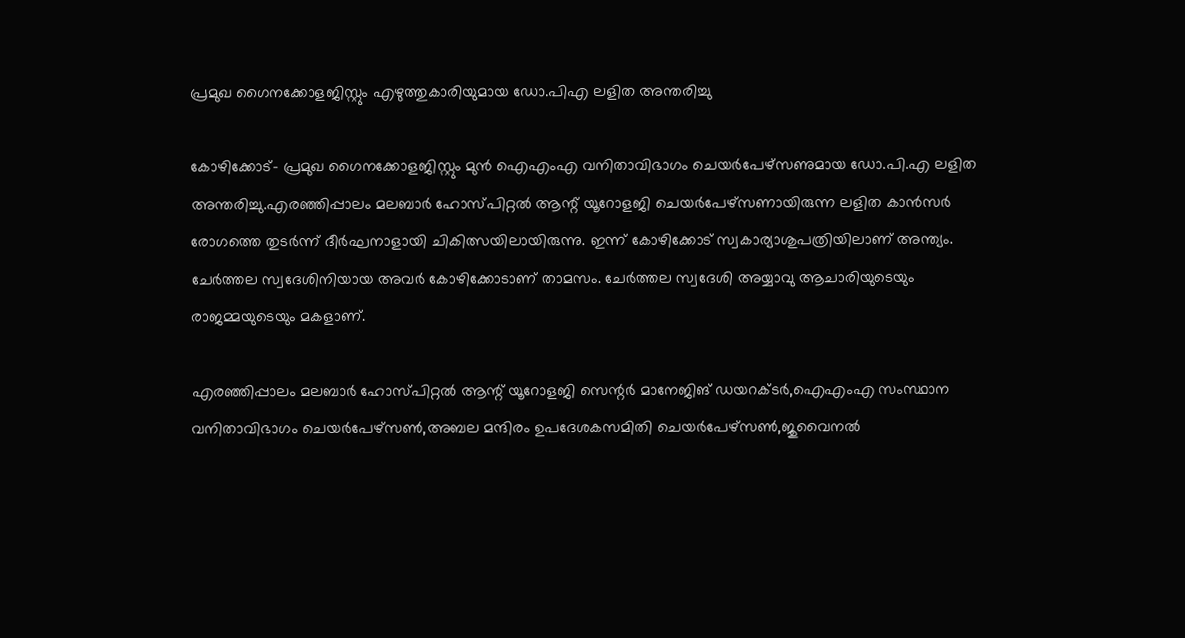പ്രമുഖ ഗൈനക്കോളജിസ്റ്റും എഴുത്തുകാരിയുമായ ഡോ.പിഎ ലളിത അന്തരിച്ചു

കോഴിക്കോട്- പ്രമുഖ ഗൈനക്കോളജിസ്റ്റും മുന്‍ ഐഎംഎ വനിതാവിഭാഗം ചെയര്‍പേഴ്‌സണുമായ ഡോ.പി.എ ലളിത അന്തരിച്ചു.എരഞ്ഞിപ്പാലം മലബാര്‍ ഹോസ്പിറ്റല്‍ ആന്റ് യൂറോളജി ചെയര്‍പേഴ്‌സണായിരുന്ന ലളിത കാന്‍സര്‍ രോഗത്തെ തുടര്‍ന്ന് ദീര്‍ഘനാളായി ചികിത്സയിലായിരുന്നു. ഇന്ന് കോഴിക്കോട് സ്വകാര്യാശുപത്രിയിലാണ് അന്ത്യം. ചേര്‍ത്തല സ്വദേശിനിയായ അവര്‍ കോഴിക്കോടാണ് താമസം. ചേര്‍ത്തല സ്വദേശി അയ്യാവു ആചാരിയുടെയും രാജമ്മയുടെയും മകളാണ്.

എരഞ്ഞിപ്പാലം മലബാര്‍ ഹോസ്പിറ്റല്‍ ആന്റ് യൂറോളജി സെന്റര്‍ മാനേജിങ് ഡയറക്ടര്‍,ഐഎംഎ സംസ്ഥാന വനിതാവിഭാഗം ചെയര്‍പേഴ്‌സണ്‍,അബല മന്ദിരം ഉപദേശകസമിതി ചെയര്‍പേഴ്‌സണ്‍,ജുവൈനല്‍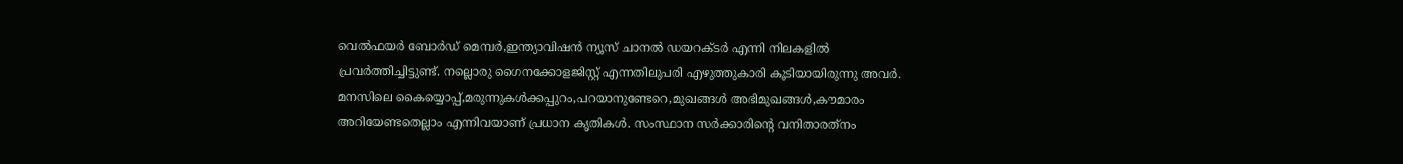വെല്‍ഫയര്‍ ബോര്‍ഡ് മെമ്പര്‍,ഇന്ത്യാവിഷന്‍ ന്യൂസ് ചാനല്‍ ഡയറക്ടര്‍ എന്നി നിലകളില്‍ പ്രവര്‍ത്തിച്ചിട്ടുണ്ട്. നല്ലൊരു ഗൈനക്കോളജിസ്റ്റ് എന്നതിലുപരി എഴുത്തുകാരി കൂടിയായിരുന്നു അവര്‍. മനസിലെ കൈയ്യൊപ്പ്,മരുന്നുകള്‍ക്കപ്പുറം,പറയാനുണ്ടേറെ,മുഖങ്ങള്‍ അഭിമുഖങ്ങള്‍,കൗമാരം അറിയേണ്ടതെല്ലാം എന്നിവയാണ് പ്രധാന കൃതികള്‍. സംസ്ഥാന സര്‍ക്കാരിന്റെ വനിതാരത്‌നം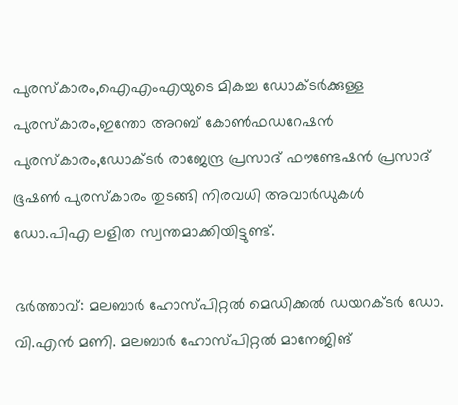പുരസ്‌കാരം,ഐഎംഎയുടെ മികച്ച ഡോക്ടര്‍ക്കുള്ള പുരസ്‌കാരം,ഇന്തോ അറബ് കോണ്‍ഫഡറേഷന്‍ പുരസ്‌കാരം,ഡോക്ടര്‍ രാജേന്ദ്ര പ്രസാദ് ഫൗണ്ടേഷന്‍ പ്രസാദ് ഭൂഷണ്‍ പുരസ്‌കാരം തുടങ്ങി നിരവധി അവാര്‍ഡുകള്‍ ഡോ.പിഎ ലളിത സ്വന്തമാക്കിയിട്ടുണ്ട്.

ഭര്‍ത്താവ്: മലബാര്‍ ഹോസ്പിറ്റല്‍ മെഡിക്കല്‍ ഡയറക്ടര്‍ ഡോ. വി.എന്‍ മണി. മലബാര്‍ ഹോസ്പിറ്റല്‍ മാനേജിങ്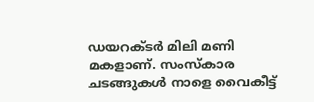ഡയറക്ടര്‍ മിലി മണി മകളാണ്. സംസ്‌കാര ചടങ്ങുകള്‍ നാളെ വൈകീട്ട്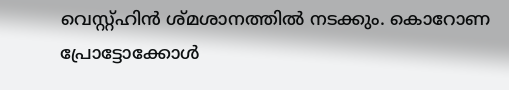വെസ്റ്റ്ഹിന്‍ ശ്മശാനത്തില്‍ നടക്കും. കൊറോണ പ്രോട്ടോക്കോള്‍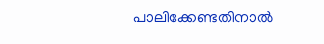പാലിക്കേണ്ടതിനാല്‍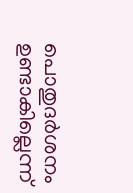പൊതുദര്‍ശനം ഉണ്ടാകില്ലെന്ന്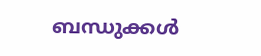ബന്ധുക്കള്‍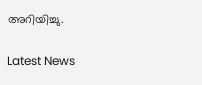അറിയിച്ചു.


Latest News